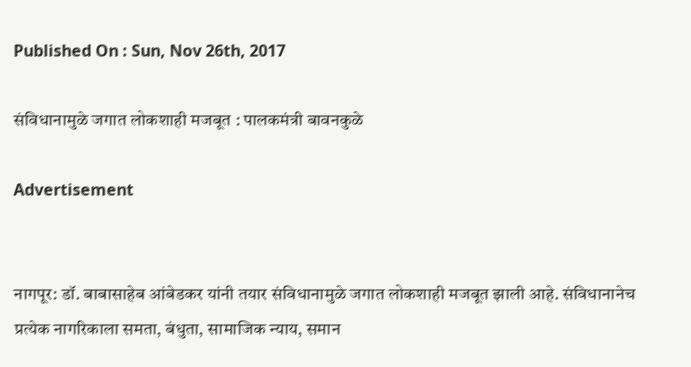Published On : Sun, Nov 26th, 2017

संविधानामुळे जगात लोकशाही मजबूत : पालकमंत्री बावनकुळे

Advertisement


नागपूर: डॉ. बाबासाहेब आंबेडकर यांनी तयार संविधानामुळे जगात लोकशाही मजबूत झाली आहे. संविधानानेच प्रत्येक नागरिकाला समता, बंधुता, सामाजिक न्याय, समान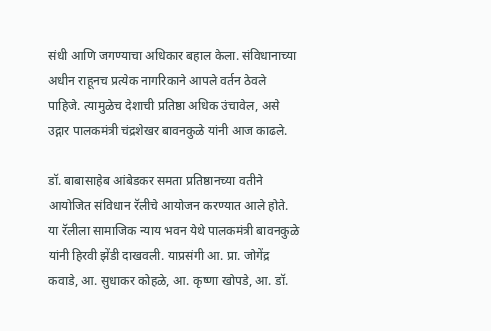संधी आणि जगण्याचा अधिकार बहाल केला. संविधानाच्या अधीन राहूनच प्रत्येक नागरिकाने आपले वर्तन ठेवले पाहिजे. त्यामुळेच देशाची प्रतिष्ठा अधिक उंचावेल, असे उद्गार पालकमंत्री चंद्रशेखर बावनकुळे यांनी आज काढले.

डॉ. बाबासाहेब आंबेडकर समता प्रतिष्ठानच्या वतीने आयोजित संविधान रॅलीचे आयोजन करण्यात आले होते. या रॅलीला सामाजिक न्याय भवन येथे पालकमंत्री बावनकुळे यांनी हिरवी झेंडी दाखवली. याप्रसंगी आ. प्रा. जोगेंद्र कवाडे, आ. सुधाकर कोहळे, आ. कृष्णा खोपडे, आ. डॉ.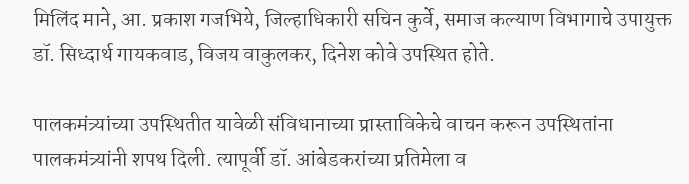मिलिंद माने, आ. प्रकाश गजभिये, जिल्हाधिकारी सचिन कुर्वे, समाज कल्याण विभागाचे उपायुक्त डॉ. सिध्दार्थ गायकवाड, विजय वाकुलकर, दिनेश कोवे उपस्थित होते.

पालकमंत्र्यांच्या उपस्थितीत यावेळी संविधानाच्या प्रास्ताविकेचे वाचन करून उपस्थितांना पालकमंत्र्यांनी शपथ दिली. त्यापूर्वी डॉ. आंबेडकरांच्या प्रतिमेला व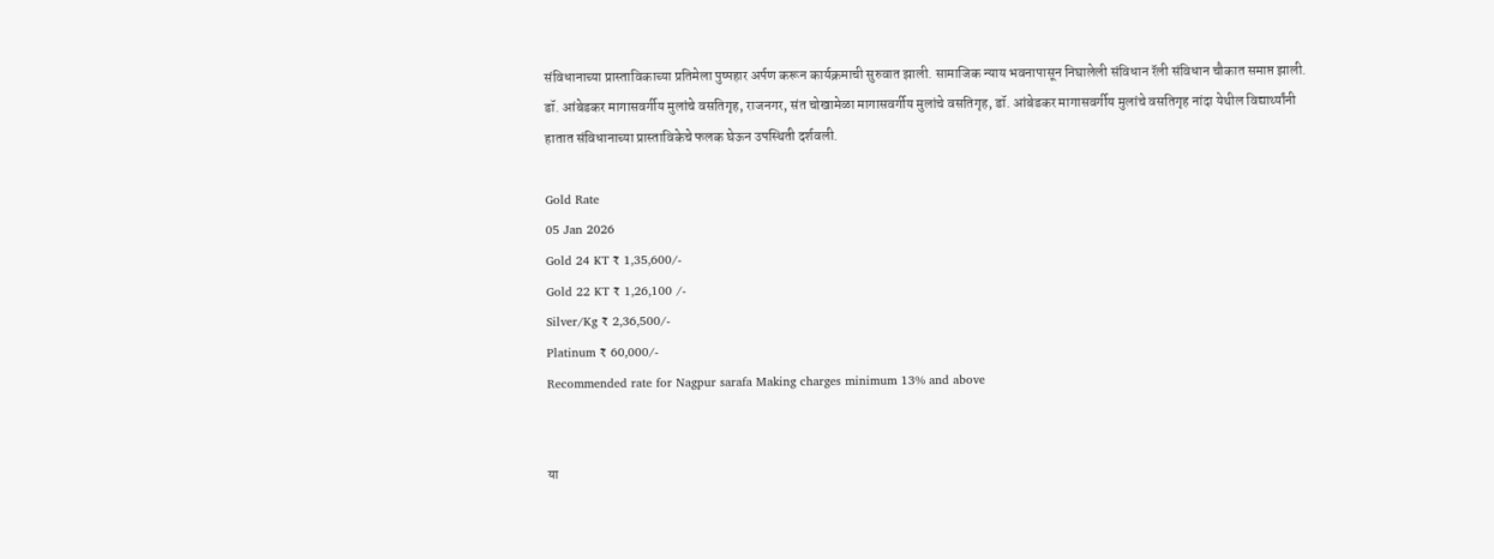संविधानाच्या प्रास्ताविकाच्या प्रतिमेला पुष्पहार अर्पण करून कार्यक्रमाची सुरुवात झाली. सामाजिक न्याय भवनापासून निघालेली संविधान रॅली संविधान चौकात समाप्त झाली. डॉ. आंबेडकर मागासवर्गीय मुलांचे वसतिगृह, राजनगर, संत चोखामेळा मागासवर्गीय मुलांचे वसतिगृह, डॉ. आंबेडकर मागासवर्गीय मुलांचे वसतिगृह नांदा येथील विद्यार्थ्यांनी हातात संविधानाच्या प्रास्ताविकेचे फलक घेऊन उपस्थिती दर्शवली.

Gold Rate
05 Jan 2026
Gold 24 KT ₹ 1,35,600/-
Gold 22 KT ₹ 1,26,100 /-
Silver/Kg ₹ 2,36,500/-
Platinum ₹ 60,000/-
Recommended rate for Nagpur sarafa Making charges minimum 13% and above


या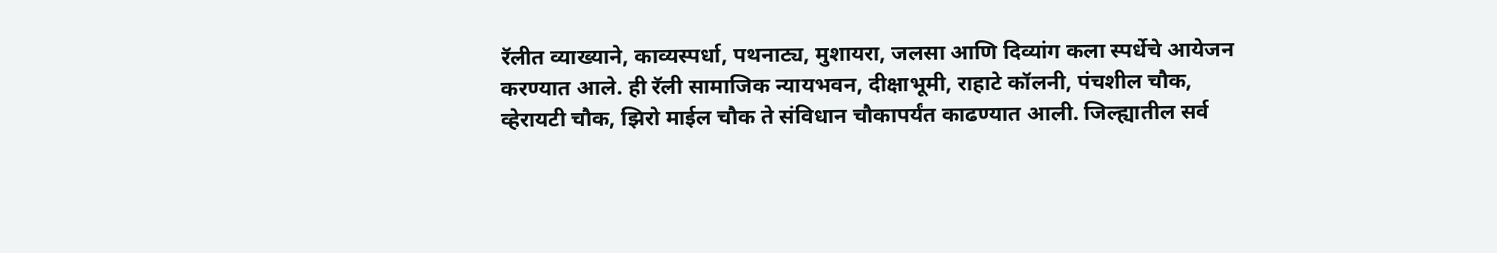रॅलीत व्याख्याने, काव्यस्पर्धा, पथनाट्य, मुशायरा, जलसा आणि दिव्यांग कला स्पर्धेचे आयेजन करण्यात आले. ही रॅली सामाजिक न्यायभवन, दीक्षाभूमी, राहाटे कॉलनी, पंचशील चौक, व्हेरायटी चौक, झिरो माईल चौक ते संविधान चौकापर्यंत काढण्यात आली. जिल्ह्यातील सर्व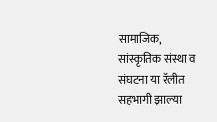सामाजिक, सांस्कृतिक संस्था व संघटना या रॅलीत सहभागी झाल्या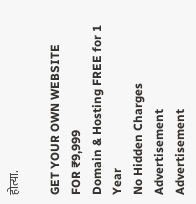होत्या.

GET YOUR OWN WEBSITE
FOR ₹9,999
Domain & Hosting FREE for 1 Year
No Hidden Charges
Advertisement
Advertisement